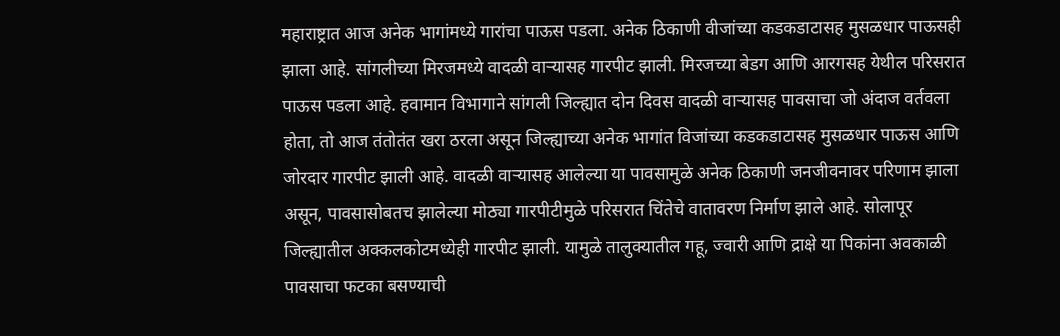महाराष्ट्रात आज अनेक भागांमध्ये गारांचा पाऊस पडला. अनेक ठिकाणी वीजांच्या कडकडाटासह मुसळधार पाऊसही झाला आहे. सांगलीच्या मिरजमध्ये वादळी वाऱ्यासह गारपीट झाली. मिरजच्या बेडग आणि आरगसह येथील परिसरात पाऊस पडला आहे. हवामान विभागाने सांगली जिल्ह्यात दोन दिवस वादळी वाऱ्यासह पावसाचा जो अंदाज वर्तवला होता, तो आज तंतोतंत खरा ठरला असून जिल्ह्याच्या अनेक भागांत विजांच्या कडकडाटासह मुसळधार पाऊस आणि जोरदार गारपीट झाली आहे. वादळी वाऱ्यासह आलेल्या या पावसामुळे अनेक ठिकाणी जनजीवनावर परिणाम झाला असून, पावसासोबतच झालेल्या मोठ्या गारपीटीमुळे परिसरात चिंतेचे वातावरण निर्माण झाले आहे. सोलापूर जिल्ह्यातील अक्कलकोटमध्येही गारपीट झाली. यामुळे तालुक्यातील गहू, ज्वारी आणि द्राक्षे या पिकांना अवकाळी पावसाचा फटका बसण्याची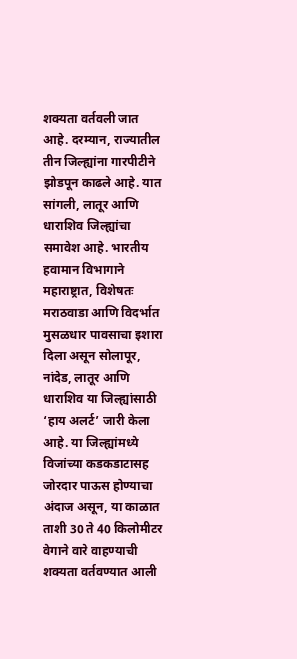शक्यता वर्तवली जात आहे. दरम्यान, राज्यातील तीन जिल्ह्यांना गारपीटीने झोडपून काढले आहे. यात सांगली, लातूर आणि धाराशिव जिल्ह्यांचा समावेश आहे. भारतीय हवामान विभागाने महाराष्ट्रात, विशेषतः मराठवाडा आणि विदर्भात मुसळधार पावसाचा इशारा दिला असून सोलापूर, नांदेड, लातूर आणि धाराशिव या जिल्ह्यांसाठी ‘हाय अलर्ट’ जारी केला आहे. या जिल्ह्यांमध्ये विजांच्या कडकडाटासह जोरदार पाऊस होण्याचा अंदाज असून, या काळात ताशी 30 ते 40 किलोमीटर वेगाने वारे वाहण्याची शक्यता वर्तवण्यात आली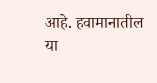आहे. हवामानातील या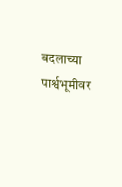बदलाच्या पार्श्वभूमीवर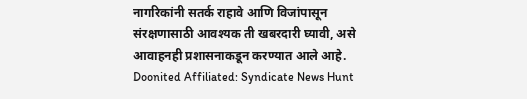नागरिकांनी सतर्क राहावे आणि विजांपासून संरक्षणासाठी आवश्यक ती खबरदारी घ्यावी, असे आवाहनही प्रशासनाकडून करण्यात आले आहे.
Doonited Affiliated: Syndicate News Hunt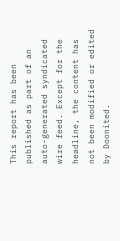This report has been published as part of an auto-generated syndicated wire feed. Except for the headline, the content has not been modified or edited by Doonited.